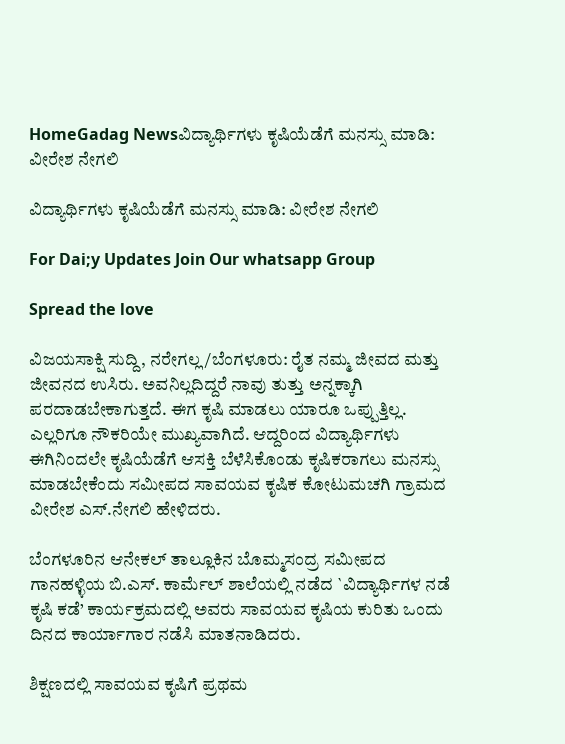HomeGadag Newsವಿದ್ಯಾರ್ಥಿಗಳು ಕೃಷಿಯೆಡೆಗೆ ಮನಸ್ಸು ಮಾಡಿ: ವೀರೇಶ ನೇಗಲಿ

ವಿದ್ಯಾರ್ಥಿಗಳು ಕೃಷಿಯೆಡೆಗೆ ಮನಸ್ಸು ಮಾಡಿ: ವೀರೇಶ ನೇಗಲಿ

For Dai;y Updates Join Our whatsapp Group

Spread the love

ವಿಜಯಸಾಕ್ಷಿ ಸುದ್ದಿ, ನರೇಗಲ್ಲ/ಬೆಂಗಳೂರು: ರೈತ ನಮ್ಮ ಜೀವದ ಮತ್ತು ಜೀವನದ ಉಸಿರು. ಅವನಿಲ್ಲದಿದ್ದರೆ ನಾವು ತುತ್ತು ಅನ್ನಕ್ಕಾಗಿ ಪರದಾಡಬೇಕಾಗುತ್ತದೆ. ಈಗ ಕೃಷಿ ಮಾಡಲು ಯಾರೂ ಒಪ್ಪುತ್ತಿಲ್ಲ. ಎಲ್ಲರಿಗೂ ನೌಕರಿಯೇ ಮುಖ್ಯವಾಗಿದೆ. ಆದ್ದರಿಂದ ವಿದ್ಯಾರ್ಥಿಗಳು ಈಗಿನಿಂದಲೇ ಕೃಷಿಯೆಡೆಗೆ ಆಸಕ್ತಿ ಬೆಳೆಸಿಕೊಂಡು ಕೃಷಿಕರಾಗಲು ಮನಸ್ಸು ಮಾಡಬೇಕೆಂದು ಸಮೀಪದ ಸಾವಯವ ಕೃಷಿಕ ಕೋಟುಮಚಗಿ ಗ್ರಾಮದ ವೀರೇಶ ಎಸ್.ನೇಗಲಿ ಹೇಳಿದರು.

ಬೆಂಗಳೂರಿನ ಆನೇಕಲ್ ತಾಲ್ಲೂಕಿನ ಬೊಮ್ಮಸಂದ್ರ ಸಮೀಪದ ಗಾನಹಳ್ಳಿಯ ಬಿ.ಎಸ್. ಕಾರ್ಮೆಲ್ ಶಾಲೆಯಲ್ಲಿ ನಡೆದ `ವಿದ್ಯಾರ್ಥಿಗಳ ನಡೆ ಕೃಷಿ ಕಡೆ’ ಕಾರ್ಯಕ್ರಮದಲ್ಲಿ ಅವರು ಸಾವಯವ ಕೃಷಿಯ ಕುರಿತು ಒಂದು ದಿನದ ಕಾರ್ಯಾಗಾರ ನಡೆಸಿ ಮಾತನಾಡಿದರು.

ಶಿಕ್ಷಣದಲ್ಲಿ ಸಾವಯವ ಕೃಷಿಗೆ ಪ್ರಥಮ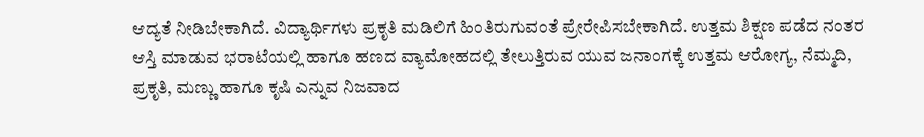ಆದ್ಯತೆ ನೀಡಿಬೇಕಾಗಿದೆ. ವಿದ್ಯಾರ್ಥಿಗಳು ಪ್ರಕೃತಿ ಮಡಿಲಿಗೆ ಹಿಂತಿರುಗುವಂತೆ ಪ್ರೇರೇಪಿಸಬೇಕಾಗಿದೆ. ಉತ್ತಮ ಶಿಕ್ಷಣ ಪಡೆದ ನಂತರ ಆಸ್ತಿ ಮಾಡುವ ಭರಾಟೆಯಲ್ಲಿ ಹಾಗೂ ಹಣದ ವ್ಯಾಮೋಹದಲ್ಲಿ ತೇಲುತ್ತಿರುವ ಯುವ ಜನಾಂಗಕ್ಕೆ ಉತ್ತಮ ಆರೋಗ್ಯ, ನೆಮ್ಮದಿ, ಪ್ರಕೃತಿ, ಮಣ್ಣು ಹಾಗೂ ಕೃಷಿ ಎನ್ನುವ ನಿಜವಾದ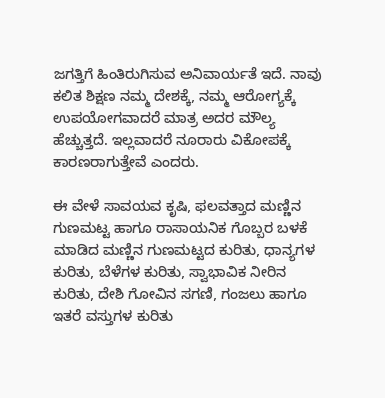ಜಗತ್ತಿಗೆ ಹಿಂತಿರುಗಿಸುವ ಅನಿವಾರ್ಯತೆ ಇದೆ. ನಾವು ಕಲಿತ ಶಿಕ್ಷಣ ನಮ್ಮ ದೇಶಕ್ಕೆ, ನಮ್ಮ ಆರೋಗ್ಯಕ್ಕೆ ಉಪಯೋಗವಾದರೆ ಮಾತ್ರ ಅದರ ಮೌಲ್ಯ ಹೆಚ್ಚುತ್ತದೆ. ಇಲ್ಲವಾದರೆ ನೂರಾರು ವಿಕೋಪಕ್ಕೆ ಕಾರಣರಾಗುತ್ತೇವೆ ಎಂದರು.

ಈ ವೇಳೆ ಸಾವಯವ ಕೃಷಿ, ಫಲವತ್ತಾದ ಮಣ್ಣಿನ ಗುಣಮಟ್ಟ ಹಾಗೂ ರಾಸಾಯನಿಕ ಗೊಬ್ಬರ ಬಳಕೆ ಮಾಡಿದ ಮಣ್ಣಿನ ಗುಣಮಟ್ಟದ ಕುರಿತು, ಧಾನ್ಯಗಳ ಕುರಿತು, ಬೆಳೆಗಳ ಕುರಿತು, ಸ್ವಾಭಾವಿಕ ನೀರಿನ ಕುರಿತು, ದೇಶಿ ಗೋವಿನ ಸಗಣಿ, ಗಂಜಲು ಹಾಗೂ ಇತರೆ ವಸ್ತುಗಳ ಕುರಿತು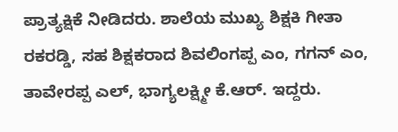ಪ್ರಾತ್ಯಕ್ಷಿಕೆ ನೀಡಿದರು. ಶಾಲೆಯ ಮುಖ್ಯ ಶಿಕ್ಷಕಿ ಗೀತಾ ರಕರಡ್ಡಿ, ಸಹ ಶಿಕ್ಷಕರಾದ ಶಿವಲಿಂಗಪ್ಪ ಎಂ, ಗಗನ್ ಎಂ, ತಾವೇರಪ್ಪ ಎಲ್, ಭಾಗ್ಯಲಕ್ಷ್ಮೀ ಕೆ.ಆರ್. ಇದ್ದರು.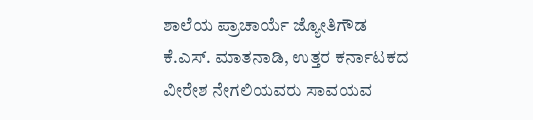ಶಾಲೆಯ ಪ್ರಾಚಾರ್ಯೆ ಜ್ಯೋತಿಗೌಡ ಕೆ.ಎಸ್. ಮಾತನಾಡಿ, ಉತ್ತರ ಕರ್ನಾಟಕದ ವೀರೇಶ ನೇಗಲಿಯವರು ಸಾವಯವ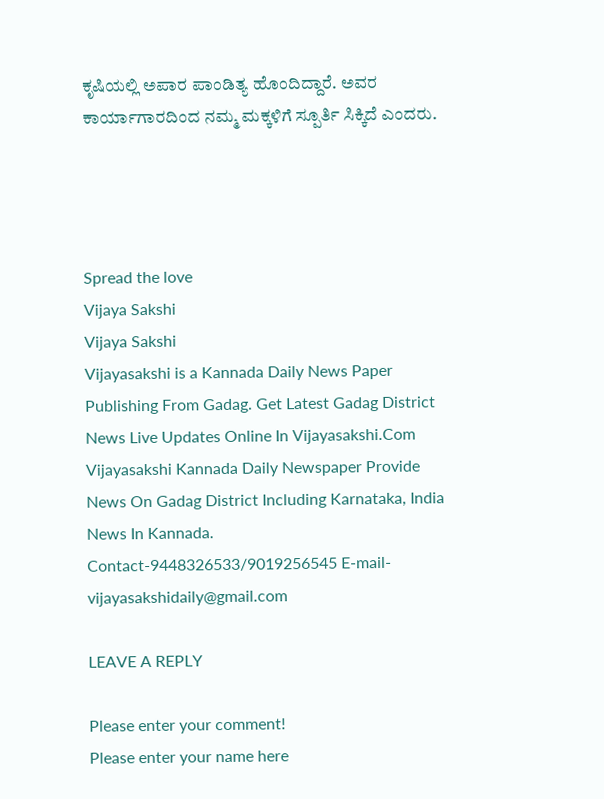ಕೃಷಿಯಲ್ಲಿ ಅಪಾರ ಪಾಂಡಿತ್ಯ ಹೊಂದಿದ್ದಾರೆ. ಅವರ ಕಾರ್ಯಾಗಾರದಿಂದ ನಮ್ಮ ಮಕ್ಕಳಿಗೆ ಸ್ಪೂರ್ತಿ ಸಿಕ್ಕಿದೆ ಎಂದರು.




Spread the love
Vijaya Sakshi
Vijaya Sakshi
Vijayasakshi is a Kannada Daily News Paper Publishing From Gadag. Get Latest Gadag District News Live Updates Online In Vijayasakshi.Com Vijayasakshi Kannada Daily Newspaper Provide News On Gadag District Including Karnataka, India News In Kannada. Contact-9448326533/9019256545 E-mail-vijayasakshidaily@gmail.com

LEAVE A REPLY

Please enter your comment!
Please enter your name here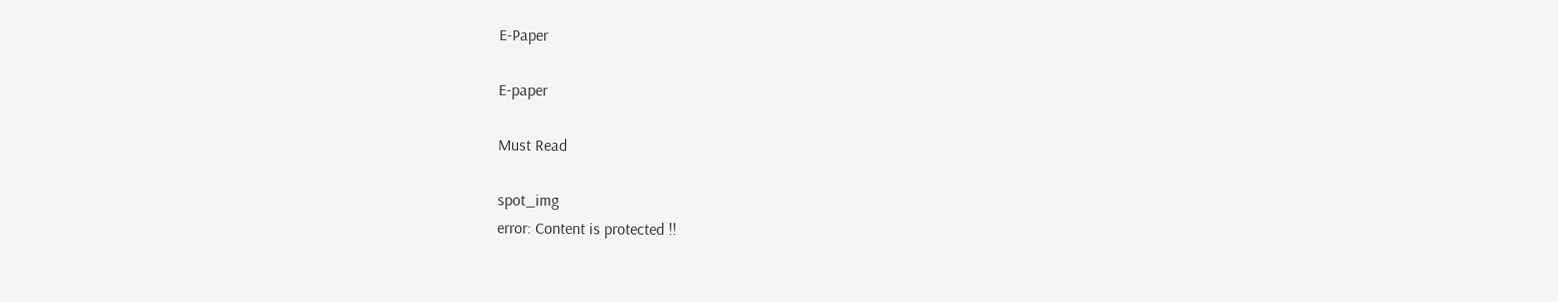E-Paper

E-paper

Must Read

spot_img
error: Content is protected !!